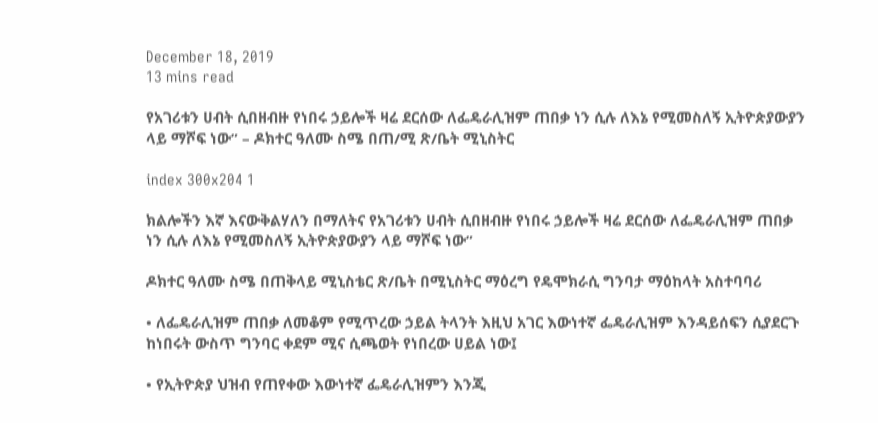December 18, 2019
13 mins read

የአገሪቱን ሀብት ሲበዘብዙ የነበሩ ኃይሎች ዛሬ ደርሰው ለፌዴራሊዝም ጠበቃ ነን ሲሉ ለእኔ የሚመስለኝ ኢትዮጵያውያን ላይ ማሾፍ ነው” – ዶክተር ዓለሙ ስሜ በጠ/ሚ ጽ/ቤት ሚኒስትር

index 300x204 1

ክልሎችን እኛ እናውቅልሃለን በማለትና የአገሪቱን ሀብት ሲበዘብዙ የነበሩ ኃይሎች ዛሬ ደርሰው ለፌዴራሊዝም ጠበቃ ነን ሲሉ ለእኔ የሚመስለኝ ኢትዮጵያውያን ላይ ማሾፍ ነው”

ዶክተር ዓለሙ ስሜ በጠቅላይ ሚኒስቴር ጽ/ቤት በሚኒስትር ማዕረግ የዴሞክራሲ ግንባታ ማዕከላት አስተባባሪ

• ለፌዴራሊዝም ጠበቃ ለመቆም የሚጥረው ኃይል ትላንት እዚህ አገር እውነተኛ ፌዴራሊዝም እንዳይሰፍን ሲያደርጉ ከነበሩት ውስጥ ግንባር ቀደም ሚና ሲጫወት የነበረው ሀይል ነው፤

• የኢትዮጵያ ህዝብ የጠየቀው እውነተኛ ፌዴራሊዝምን እንጂ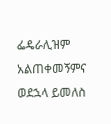ፌዴራሊዝም አልጠቀመኝምና ወደኋላ ይመለስ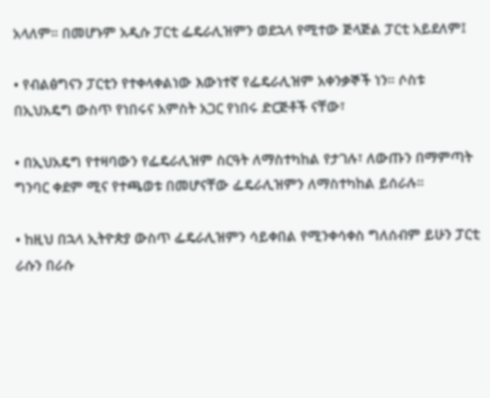አላለም። በመሆኑም አዲሱ ፓርቲ ፌዴራሊዝምን ወደኋላ የሚተው ጅላጅል ፓርቲ አይደለም፤

• የብልፅግናን ፓርቲን የተቀላቀልነው እውነተኛ የፌዴራሊዝም አቀንቃኞች ነን። ሶስቱ በኢህአዴግ ውስጥ የነበሩና አምስት አጋር የነበሩ ድርጅቶች ናቸው፣

• በኢህአዴግ የተዛባውን የፌዴራሊዝም ስርዓት ለማስተካከል የታገሉ፣ ለውጡን በማምጣት ግንባር ቀደም ሚና የተጫወቱ በመሆናቸው ፌዴራሊዝምን ለማስተካከል ይሰራሉ።

• ከዚህ በኋላ ኢትዮጵያ ውስጥ ፌዴራሊዝምን ሳይቀበል የሚንቀሳቀስ ግለሰብም ይሁን ፓርቲ ራሱን በራሱ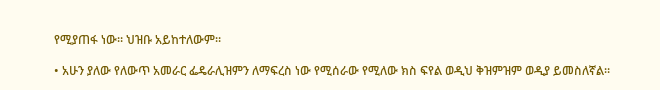የሚያጠፋ ነው። ህዝቡ አይከተለውም።

• አሁን ያለው የለውጥ አመራር ፌዴራሊዝምን ለማፍረስ ነው የሚሰራው የሚለው ክስ ፍየል ወዲህ ቅዝምዝም ወዲያ ይመስለኛል።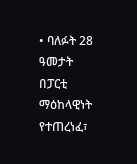• ባለፉት 28 ዓመታት በፓርቲ ማዕከላዊነት የተጠረነፈ፣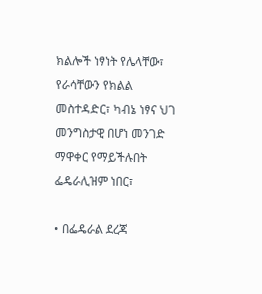ክልሎች ነፃነት የሌላቸው፣ የራሳቸውን የክልል መስተዳድር፣ ካብኔ ነፃና ህገ መንግስታዊ በሆነ መንገድ ማዋቀር የማይችሉበት ፌዴራሊዝም ነበር፣

• በፌዴራል ደረጃ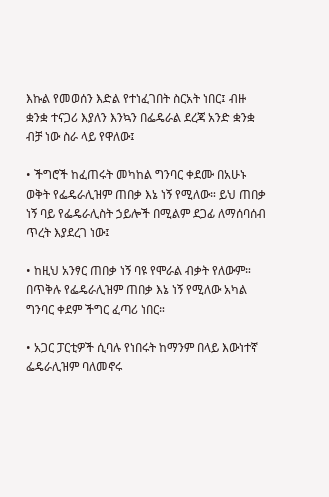እኩል የመወሰን እድል የተነፈገበት ስርአት ነበር፤ ብዙ ቋንቋ ተናጋሪ እያለን እንኳን በፌዴራል ደረጃ አንድ ቋንቋ ብቻ ነው ስራ ላይ የዋለው፤

• ችግሮች ከፈጠሩት መካከል ግንባር ቀደሙ በአሁኑ ወቅት የፌዴራሊዝም ጠበቃ እኔ ነኝ የሚለው። ይህ ጠበቃ ነኝ ባይ የፌዴራሊስት ኃይሎች በሚልም ደጋፊ ለማሰባሰብ ጥረት እያደረገ ነው፤

• ከዚህ አንፃር ጠበቃ ነኝ ባዩ የሞራል ብቃት የለውም። በጥቅሉ የፌዴራሊዝም ጠበቃ እኔ ነኝ የሚለው አካል ግንባር ቀደም ችግር ፈጣሪ ነበር።

• አጋር ፓርቲዎች ሲባሉ የነበሩት ከማንም በላይ እውነተኛ ፌዴራሊዝም ባለመኖሩ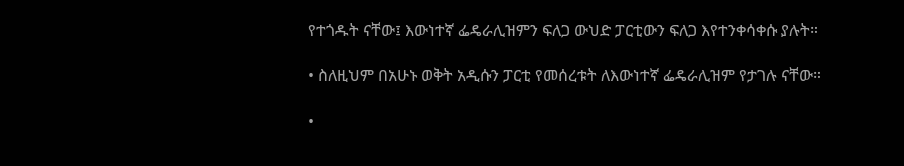የተጎዱት ናቸው፤ እውነተኛ ፌዴራሊዝምን ፍለጋ ውህድ ፓርቲውን ፍለጋ እየተንቀሳቀሱ ያሉት።

• ስለዚህም በአሁኑ ወቅት አዲሱን ፓርቲ የመሰረቱት ለእውነተኛ ፌዴራሊዝም የታገሉ ናቸው።

•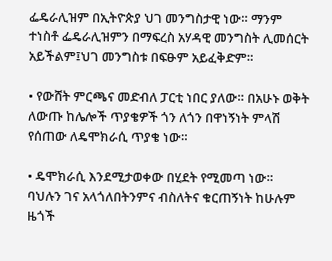ፌዴራሊዝም በኢትዮጵያ ህገ መንግስታዊ ነው። ማንም ተነስቶ ፌዴራሊዝምን በማፍረስ አሃዳዊ መንግስት ሊመሰርት አይችልም፤ህገ መንግስቱ በፍፁም አይፈቅድም።

• የውሸት ምርጫና መድብለ ፓርቲ ነበር ያለው። በአሁኑ ወቅት ለውጡ ከሌሎች ጥያቄዎች ጎን ለጎን በዋነኝነት ምላሽ የሰጠው ለዴሞክራሲ ጥያቄ ነው።

• ዴሞክራሲ እንደሚታወቀው በሂደት የሚመጣ ነው። ባህሉን ገና አላጎለበትንምና ብስለትና ቁርጠኝነት ከሁሉም ዜጎች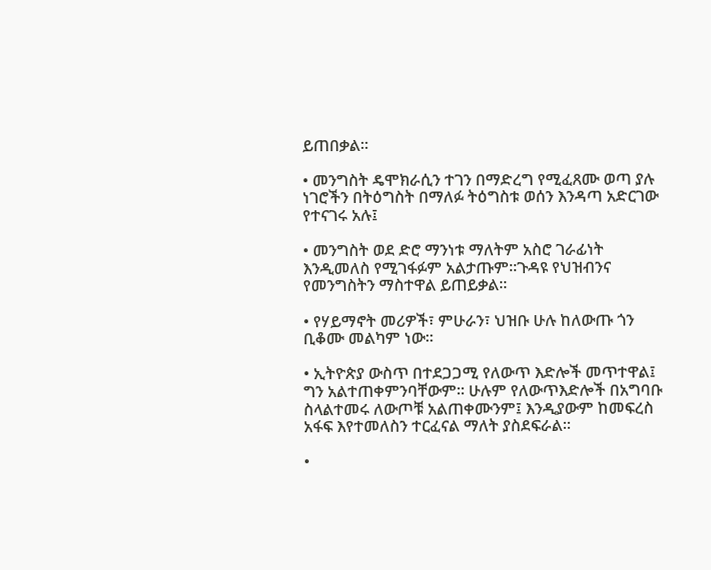ይጠበቃል።

• መንግስት ዴሞክራሲን ተገን በማድረግ የሚፈጸሙ ወጣ ያሉ ነገሮችን በትዕግስት በማለፉ ትዕግስቱ ወሰን እንዳጣ አድርገው የተናገሩ አሉ፤

• መንግስት ወደ ድሮ ማንነቱ ማለትም አስሮ ገራፊነት እንዲመለስ የሚገፋፉም አልታጡም።ጉዳዩ የህዝብንና የመንግስትን ማስተዋል ይጠይቃል።

• የሃይማኖት መሪዎች፣ ምሁራን፣ ህዝቡ ሁሉ ከለውጡ ጎን ቢቆሙ መልካም ነው።

• ኢትዮጵያ ውስጥ በተደጋጋሚ የለውጥ እድሎች መጥተዋል፤ ግን አልተጠቀምንባቸውም። ሁሉም የለውጥእድሎች በአግባቡ ስላልተመሩ ለውጦቹ አልጠቀሙንም፤ እንዲያውም ከመፍረስ አፋፍ እየተመለስን ተርፈናል ማለት ያስደፍራል።

•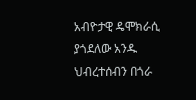አብዮታዊ ዴሞክራሲ ያጎደለው አንዱ ህብረተሰብን በጎራ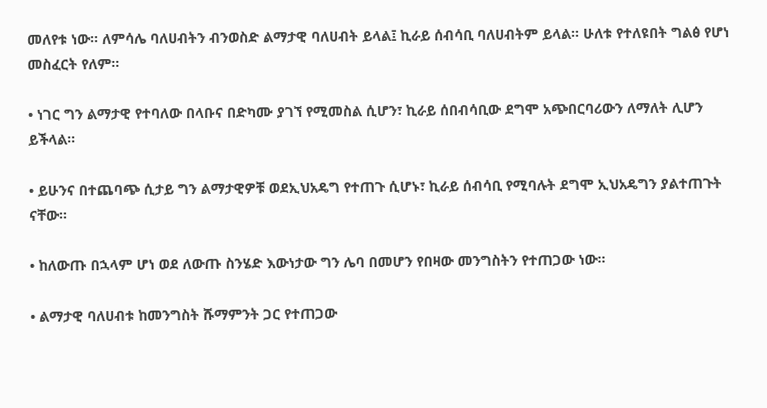መለየቱ ነው። ለምሳሌ ባለሀብትን ብንወስድ ልማታዊ ባለሀብት ይላል፤ ኪራይ ሰብሳቢ ባለሀብትም ይላል። ሁለቱ የተለዩበት ግልፅ የሆነ መስፈርት የለም።

• ነገር ግን ልማታዊ የተባለው በላቡና በድካሙ ያገኘ የሚመስል ሲሆን፣ ኪራይ ሰበብሳቢው ደግሞ አጭበርባሪውን ለማለት ሊሆን ይችላል።

• ይሁንና በተጨባጭ ሲታይ ግን ልማታዊዎቹ ወደኢህአዴግ የተጠጉ ሲሆኑ፣ ኪራይ ሰብሳቢ የሚባሉት ደግሞ ኢህአዴግን ያልተጠጉት ናቸው።

• ከለውጡ በኋላም ሆነ ወደ ለውጡ ስንሄድ እውነታው ግን ሌባ በመሆን የበዛው መንግስትን የተጠጋው ነው።

• ልማታዊ ባለሀብቱ ከመንግስት ሹማምንት ጋር የተጠጋው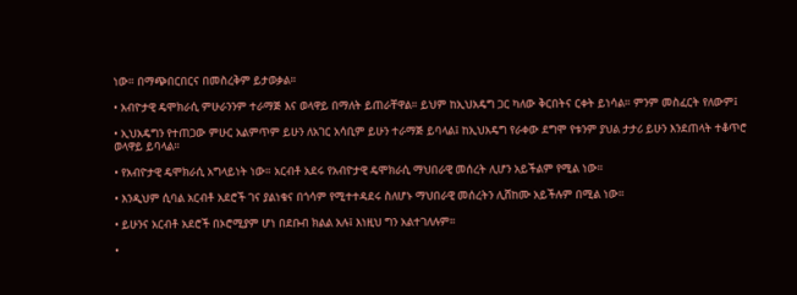ነው። በማጭበርበርና በመስረቅም ይታወቃል።

• አብዮታዊ ዴሞክራሲ ምሁራንንም ተራማጅ እና ወላዋይ በማለት ይጠራቸዋል። ይህም ከኢህአዴግ ጋር ካለው ቅርበትና ርቀት ይነሳል። ምንም መስፈርት የለውም፤

• ኢህአዴግን የተጠጋው ምሁር አልምጥም ይሁን ለአገር አሳቢም ይሁን ተራማጅ ይባላል፤ ከኢህአዴግ የራቀው ደግሞ የቱንም ያህል ታታሪ ይሁን እንደጠላት ተቆጥሮ ወላዋይ ይባላል።

• የአብዮታዊ ዴሞክራሲ አግላይነት ነው። አርብቶ አደሩ የአብዮታዊ ዴሞክራሲ ማህበራዊ መሰረት ሊሆን አይችልም የሚል ነው።

• እንዲህም ሲባል አርብቶ አደሮች ገና ያልነቁና በጎሳም የሚተተዳደሩ ስለሆኑ ማህበራዊ መሰረትን ሊሸከሙ አይችሉም በሚል ነው።

• ይሁንና አርብቶ አደሮች በኦሮሚያም ሆነ በደቡብ ክልል አሉ፤ እነዚህ ግን አልተገለሉም።

•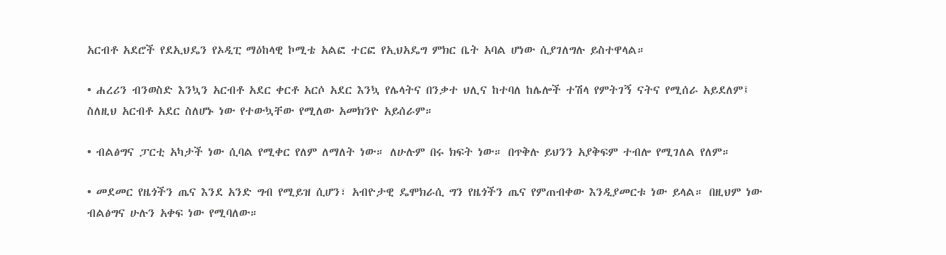አርብቶ አደሮች የደኢህዴን የኦዲፒ ማዕከላዊ ኮሚቴ አልፎ ተርፎ የኢህአዴግ ምክር ቤት አባል ሆነው ሲያገለግሉ ይስተዋላል።

• ሐረሪን ብንወስድ እንኳን አርብቶ አደር ቀርቶ አርሶ አደር እንኳ የሌላትና በንቃተ ህሊና ከተባለ ከሌሎች ተሽላ የምትገኝ ናትና የሚሰራ አይደለም፤ ስለዚህ አርብቶ አደር ስለሆኑ ነው የተውኳቸው የሚለው አመክንዮ አይሰራም።

• ብልፅግና ፓርቲ አካታች ነው ሲባል የሚቀር የለም ለማለት ነው። ለሁሉም በሩ ክፍት ነው። በጥቅሉ ይህንን አያቅፍም ተብሎ የሚገለል የለም።

• መደመር የዜጎችን ጤና እንደ አንድ ግብ የሚይዝ ሲሆን፣ አብዮታዊ ዴሞክራሲ ግን የዜጎችን ጤና የምጠብቀው እንዲያመርቱ ነው ይላል። በዚህም ነው ብልፅግና ሁሉን አቀፍ ነው የሚባለው።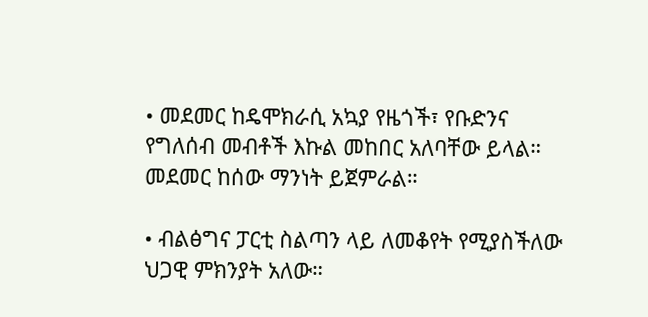• መደመር ከዴሞክራሲ አኳያ የዜጎች፣ የቡድንና የግለሰብ መብቶች እኩል መከበር አለባቸው ይላል። መደመር ከሰው ማንነት ይጀምራል።

• ብልፅግና ፓርቲ ስልጣን ላይ ለመቆየት የሚያስችለው ህጋዊ ምክንያት አለው።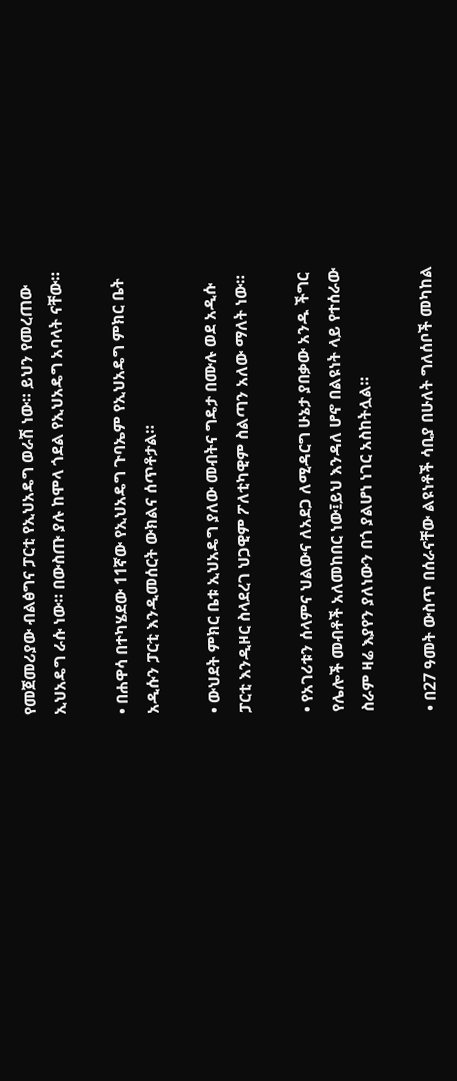የመጀመሪያው ብልፅግና ፓርቲ የኢህአዴግ ወራሽ ነው። ይህን የመረጠው ኢህአዴግ ራሱ ነው። በውስጡ ያሉ ከሞላ ጎደል የኢህአዴግ አባላት ናቸው።

• በሐዋሳ በተካሄደው 11ኛው የኢህአዴግ ጉባኤም የኢህአዴግ ምክር ቤት አዲሱን ፓርቲ እንዲመሰርት ውክልና ሰጥቶታል።

• ውህደት ምክር ቤቱ ኢህአዴግ ያለው መብትና ግዴታ በሙሉ ወደ አዲሱ ፓርቲ እንዲዞር ስላደረገ ህጋዊም ፖለቲካዊም ስልጣን አለው ማለት ነው።

• የአገሪቱን ሰላምና ህልውና ለአደጋ ለሚዳርግ ሁኔታ ያበቃው አንዱ ችግር የሌሎች መብቶች አለመከበር ነው፤ይህ እንዳለ ሆኖ በልዩነት ላይ የተሰራው ስራም ዛሬ እያየን ያለነውን በጎ ያልሆነ ነገር አስከትሏል።

• በ27 ዓመት ውስጥ በሰራናቸው ልዩነቶች ሳቢያ በሁለት ግለሰቦች መካከል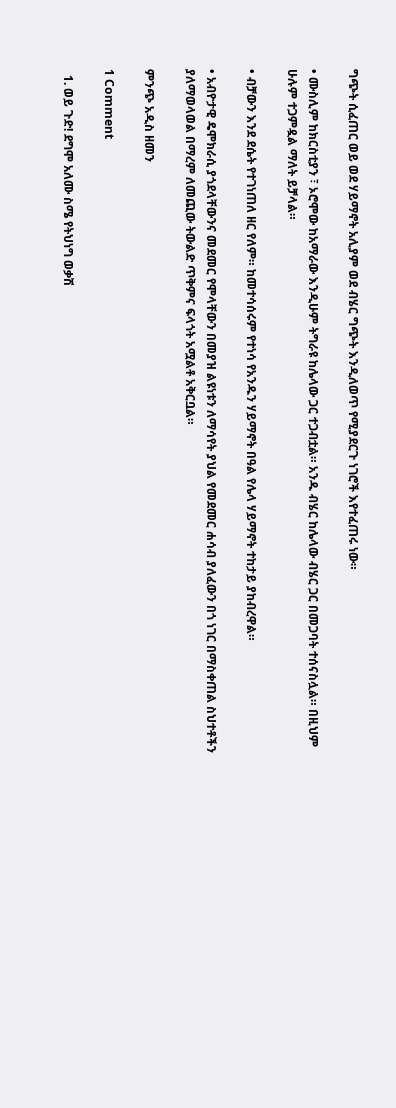ግጭት ሲፈጠር ወይ ወደ ሃይማኖት አሊያም ወደ ብሄር ግጭት እንዲለወጥ የሚያደርጉ ነገሮች እየተፈጠሩ ነው።

• ሙስሊም ከክርስቲያን ፣ ኦሮሞው ከአማራው እንዲሁም ትግራዩ ከሌላው ጋር ተጋብቷል። አንዱ ብሄር ከሌላው ብሄር ጋር በመጋባት ተሰናስሏል። በዚህም ሁሉም ተጋምዷል ማለት ይቻላል።

• ብቻውን እንደ ደሴት የተገነጠለ ዘር የለም። ከመተሳሰሩም የተነሳ የአንዱን ሃይማኖት በዓል የሌላ ሃይማኖት ተከታይ ያከብረዋል።

• አብዮታዊ ዴሞክራሲ ያጎደላቸውንና መደመር የሞላቸውን በመያዝ ልዩነቱን ለማሳየት ያህል የመደመር ሐሳብ ያለፈውን በጎ ነገር በማስቀጠል ስህተቶችን ያለማወላወል በማረም ለመጪው ትውልድ ጥቅምና ፍላጎት አሟልቶ አቅርቧል።

ምንጭ አዲስ ዘመን

1 Comment

  1. ወይ ጉድ! ደግሞ አለሙ ስሜ የትህነግ ወቃሽ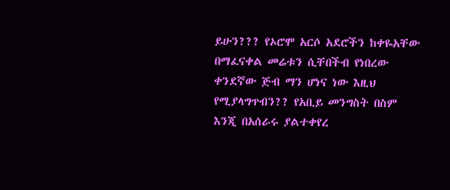ይሁን??? የኦሮሞ አርሶ አደሮችን ከቀዬአቸው በማፈናቀል መሬቱን ሲቸበችብ የነበረው ቀንደኛው ጅብ ማን ሆነና ነው እዚህ የሚያላግጥብን?? የአቢይ መንግስት በስም እንጂ በአሰራሩ ያልተቀየረ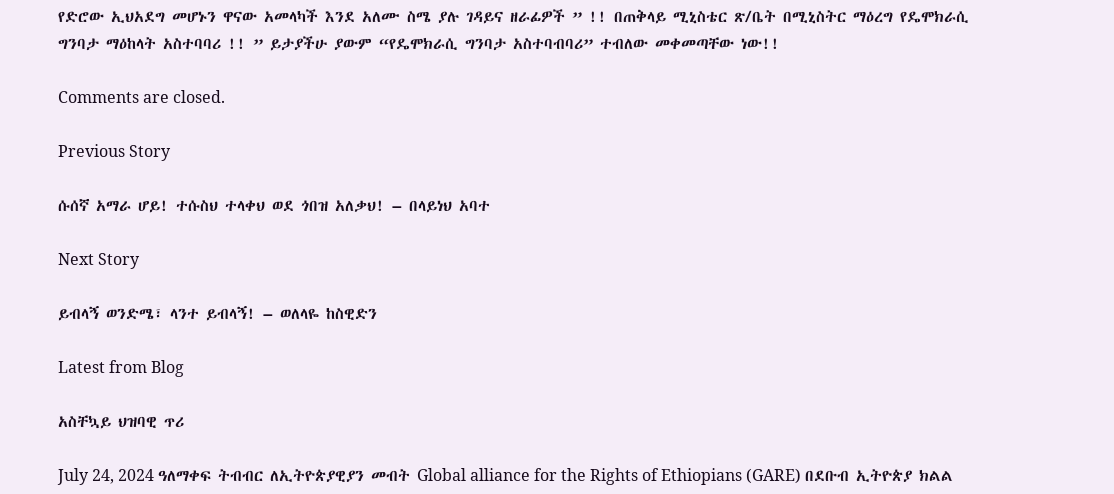የድሮው ኢህአደግ መሆኑን ዋናው አመላካች እንደ አለሙ ስሜ ያሉ ገዳይና ዘራፊዎች ” !! በጠቅላይ ሚኒስቴር ጽ/ቤት በሚኒስትር ማዕረግ የዴሞክራሲ ግንባታ ማዕከላት አስተባባሪ !! ” ይታያችሁ ያውም “የዴሞክራሲ ግንባታ አስተባብባሪ” ተብለው መቀመጣቸው ነው!!

Comments are closed.

Previous Story

ሱሰኛ አማራ ሆይ! ተሱስህ ተላቀህ ወደ ጎበዝ አለቃህ! – በላይነህ አባተ

Next Story

ይብላኝ ወንድሜ፣ ላንተ ይብላኝ! – ወለላዬ ከስዊድን

Latest from Blog

አስቸኳይ ህዝባዊ ጥሪ

July 24, 2024 ዓለማቀፍ ትብብር ለኢትዮጵያዊያን መብት Global alliance for the Rights of Ethiopians (GARE) በደቡብ ኢትዮጵያ ክልል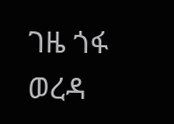ገዜ ጎፋ ወረዳ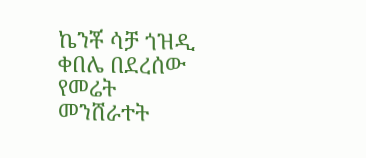ኬንቾ ሳቻ ጎዝዲ ቀበሌ በደረሰው የመሬት መንሸራተት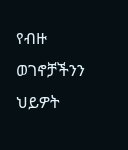የብዙ ወገኖቻችንን ህይዎት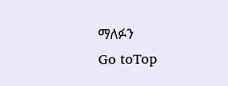ማለፉን
Go toTop